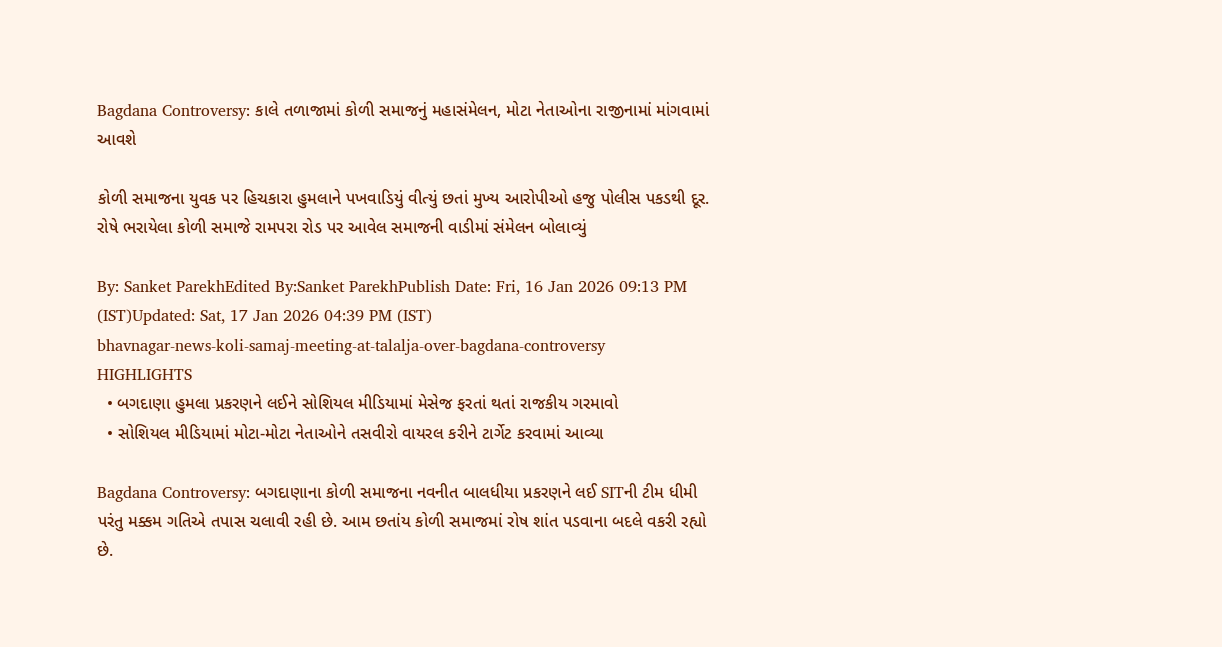Bagdana Controversy: કાલે તળાજામાં કોળી સમાજનું મહાસંમેલન, મોટા નેતાઓના રાજીનામાં માંગવામાં આવશે

કોળી સમાજના યુવક પર હિચકારા હુમલાને પખવાડિયું વીત્યું છતાં મુખ્ય આરોપીઓ હજુ પોલીસ પકડથી દૂર. રોષે ભરાયેલા કોળી સમાજે રામપરા રોડ પર આવેલ સમાજની વાડીમાં સંમેલન બોલાવ્યું

By: Sanket ParekhEdited By:Sanket ParekhPublish Date: Fri, 16 Jan 2026 09:13 PM (IST)Updated: Sat, 17 Jan 2026 04:39 PM (IST)
bhavnagar-news-koli-samaj-meeting-at-talalja-over-bagdana-controversy
HIGHLIGHTS
  • બગદાણા હુમલા પ્રકરણને લઈને સોશિયલ મીડિયામાં મેસેજ ફરતાં થતાં રાજકીય ગરમાવો
  • સોશિયલ મીડિયામાં મોટા-મોટા નેતાઓને તસવીરો વાયરલ કરીને ટાર્ગેટ કરવામાં આવ્યા

Bagdana Controversy: બગદાણાના કોળી સમાજના નવનીત બાલધીયા પ્રકરણને લઈ SITની ટીમ ધીમી પરંતુ મક્કમ ગતિએ તપાસ ચલાવી રહી છે. આમ છતાંય કોળી સમાજમાં રોષ શાંત પડવાના બદલે વકરી રહ્યો છે.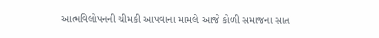આત્મવિલોપનની ચીમકી આપવાના મામલે આજે કોળી સમાજના સાત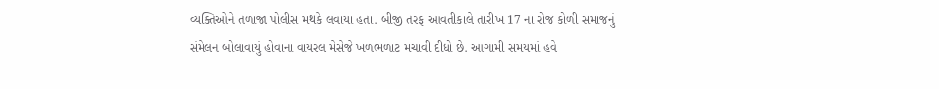વ્યક્તિઓને તળાજા પોલીસ મથકે લવાયા હતા. બીજી તરફ આવતીકાલે તારીખ 17 ના રોજ કોળી સમાજનું સંમેલન બોલાવાયું હોવાના વાયરલ મેસેજે ખળભળાટ મચાવી દીધો છે. આગામી સમયમાં હવે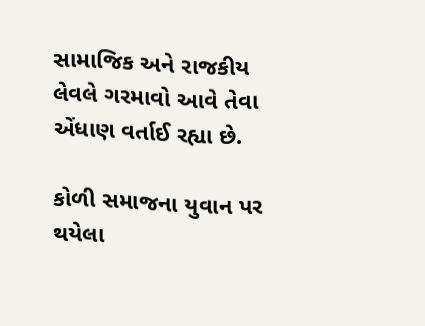સામાજિક અને રાજકીય લેવલે ગરમાવો આવે તેવા એંધાણ વર્તાઈ રહ્યા છે.

કોળી સમાજના યુવાન પર થયેલા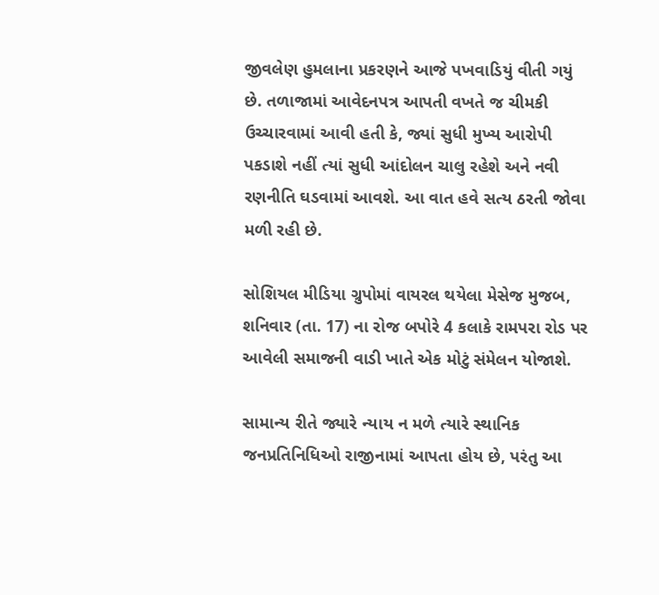જીવલેણ હુમલાના પ્રકરણને આજે પખવાડિયું વીતી ગયું છે. તળાજામાં આવેદનપત્ર આપતી વખતે જ ચીમકી ઉચ્ચારવામાં આવી હતી કે, જ્યાં સુધી મુખ્ય આરોપી પકડાશે નહીં ત્યાં સુધી આંદોલન ચાલુ રહેશે અને નવી રણનીતિ ઘડવામાં આવશે. આ વાત હવે સત્ય ઠરતી જોવા મળી રહી છે.

સોશિયલ મીડિયા ગ્રુપોમાં વાયરલ થયેલા મેસેજ મુજબ, શનિવાર (તા. 17) ના રોજ બપોરે 4 કલાકે રામપરા રોડ પર આવેલી સમાજની વાડી ખાતે એક મોટું સંમેલન યોજાશે.

સામાન્ય રીતે જ્યારે ન્યાય ન મળે ત્યારે સ્થાનિક જનપ્રતિનિધિઓ રાજીનામાં આપતા હોય છે, પરંતુ આ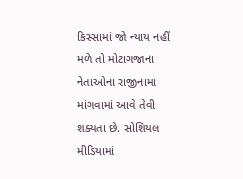કિસ્સામાં જો ન્યાય નહીં મળે તો મોટાગજાના નેતાઓના રાજીનામા માંગવામાં આવે તેવી શક્યતા છે. સોશિયલ મીડિયામાં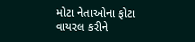મોટા નેતાઓના ફોટા વાયરલ કરીને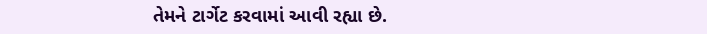તેમને ટાર્ગેટ કરવામાં આવી રહ્યા છે.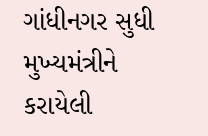ગાંધીનગર સુધી મુખ્યમંત્રીને કરાયેલી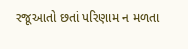રજૂઆતો છતાં પરિણામ ન મળતા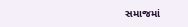સમાજમાં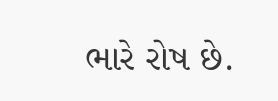ભારે રોષ છે.